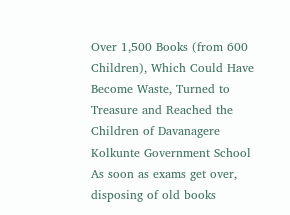Over 1,500 Books (from 600 Children), Which Could Have Become Waste, Turned to Treasure and Reached the Children of Davanagere Kolkunte Government School
As soon as exams get over, disposing of old books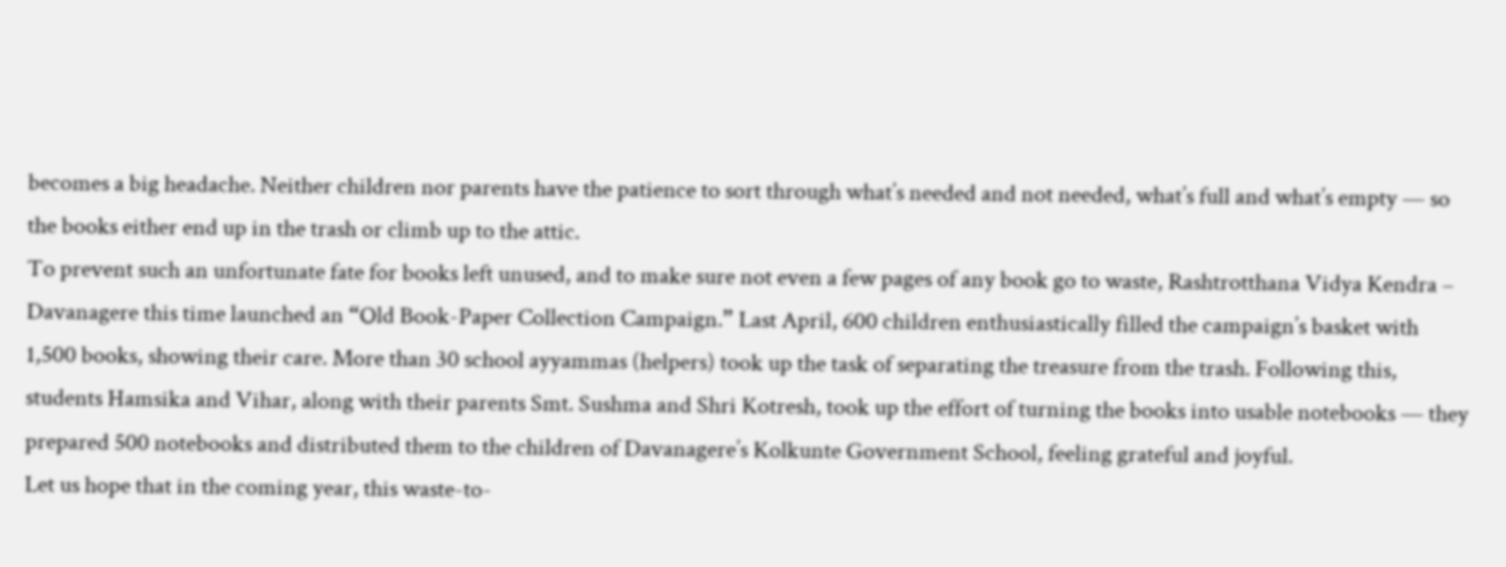becomes a big headache. Neither children nor parents have the patience to sort through what’s needed and not needed, what’s full and what’s empty — so the books either end up in the trash or climb up to the attic.
To prevent such an unfortunate fate for books left unused, and to make sure not even a few pages of any book go to waste, Rashtrotthana Vidya Kendra – Davanagere this time launched an “Old Book-Paper Collection Campaign.” Last April, 600 children enthusiastically filled the campaign’s basket with 1,500 books, showing their care. More than 30 school ayyammas (helpers) took up the task of separating the treasure from the trash. Following this, students Hamsika and Vihar, along with their parents Smt. Sushma and Shri Kotresh, took up the effort of turning the books into usable notebooks — they prepared 500 notebooks and distributed them to the children of Davanagere’s Kolkunte Government School, feeling grateful and joyful.
Let us hope that in the coming year, this waste-to-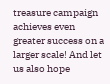treasure campaign achieves even greater success on a larger scale! And let us also hope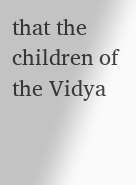that the children of the Vidya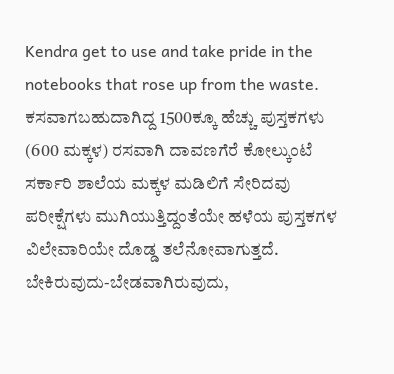Kendra get to use and take pride in the notebooks that rose up from the waste.
ಕಸವಾಗಬಹುದಾಗಿದ್ದ 1500ಕ್ಕೂ ಹೆಚ್ಚು ಪುಸ್ತಕಗಳು (600 ಮಕ್ಕಳ) ರಸವಾಗಿ ದಾವಣಗೆರೆ ಕೋಲ್ಕುಂಟೆ ಸರ್ಕಾರಿ ಶಾಲೆಯ ಮಕ್ಕಳ ಮಡಿಲಿಗೆ ಸೇರಿದವು
ಪರೀಕ್ಷೆಗಳು ಮುಗಿಯುತ್ತಿದ್ದಂತೆಯೇ ಹಳೆಯ ಪುಸ್ತಕಗಳ ವಿಲೇವಾರಿಯೇ ದೊಡ್ಡ ತಲೆನೋವಾಗುತ್ತದೆ. ಬೇಕಿರುವುದು-ಬೇಡವಾಗಿರುವುದು,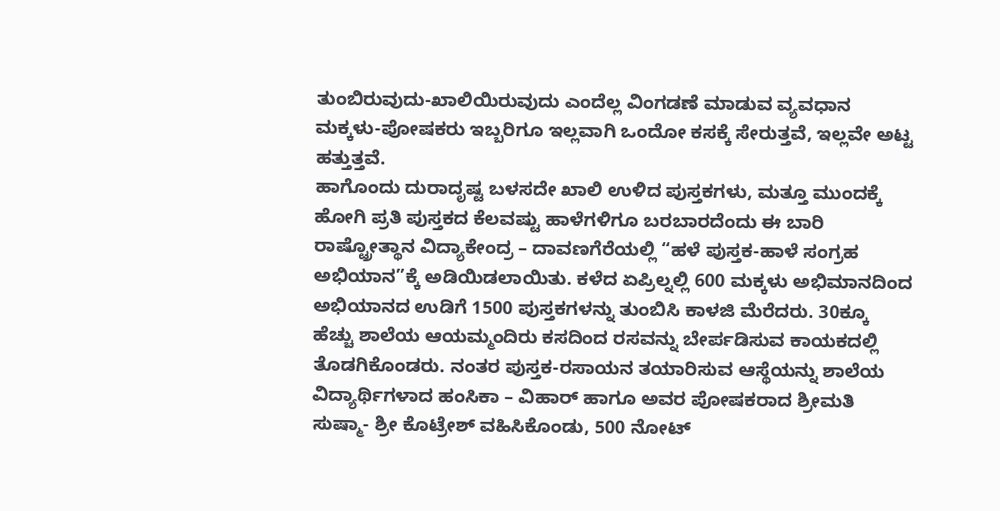ತುಂಬಿರುವುದು-ಖಾಲಿಯಿರುವುದು ಎಂದೆಲ್ಲ ವಿಂಗಡಣೆ ಮಾಡುವ ವ್ಯವಧಾನ ಮಕ್ಕಳು-ಪೋಷಕರು ಇಬ್ಬರಿಗೂ ಇಲ್ಲವಾಗಿ ಒಂದೋ ಕಸಕ್ಕೆ ಸೇರುತ್ತವೆ, ಇಲ್ಲವೇ ಅಟ್ಟ ಹತ್ತುತ್ತವೆ.
ಹಾಗೊಂದು ದುರಾದೃಷ್ಟ ಬಳಸದೇ ಖಾಲಿ ಉಳಿದ ಪುಸ್ತಕಗಳು, ಮತ್ತೂ ಮುಂದಕ್ಕೆ ಹೋಗಿ ಪ್ರತಿ ಪುಸ್ತಕದ ಕೆಲವಷ್ಟು ಹಾಳೆಗಳಿಗೂ ಬರಬಾರದೆಂದು ಈ ಬಾರಿ ರಾಷ್ಟ್ರೋತ್ಥಾನ ವಿದ್ಯಾಕೇಂದ್ರ – ದಾವಣಗೆರೆಯಲ್ಲಿ “ಹಳೆ ಪುಸ್ತಕ-ಹಾಳೆ ಸಂಗ್ರಹ ಅಭಿಯಾನ”ಕ್ಕೆ ಅಡಿಯಿಡಲಾಯಿತು. ಕಳೆದ ಏಪ್ರಿಲ್ನಲ್ಲಿ 600 ಮಕ್ಕಳು ಅಭಿಮಾನದಿಂದ ಅಭಿಯಾನದ ಉಡಿಗೆ 1500 ಪುಸ್ತಕಗಳನ್ನು ತುಂಬಿಸಿ ಕಾಳಜಿ ಮೆರೆದರು. 30ಕ್ಕೂ ಹೆಚ್ಚು ಶಾಲೆಯ ಆಯಮ್ಮಂದಿರು ಕಸದಿಂದ ರಸವನ್ನು ಬೇರ್ಪಡಿಸುವ ಕಾಯಕದಲ್ಲಿ ತೊಡಗಿಕೊಂಡರು. ನಂತರ ಪುಸ್ತಕ-ರಸಾಯನ ತಯಾರಿಸುವ ಆಸ್ಥೆಯನ್ನು ಶಾಲೆಯ ವಿದ್ಯಾರ್ಥಿಗಳಾದ ಹಂಸಿಕಾ – ವಿಹಾರ್ ಹಾಗೂ ಅವರ ಪೋಷಕರಾದ ಶ್ರೀಮತಿ ಸುಷ್ಮಾ- ಶ್ರೀ ಕೊಟ್ರೇಶ್ ವಹಿಸಿಕೊಂಡು, 500 ನೋಟ್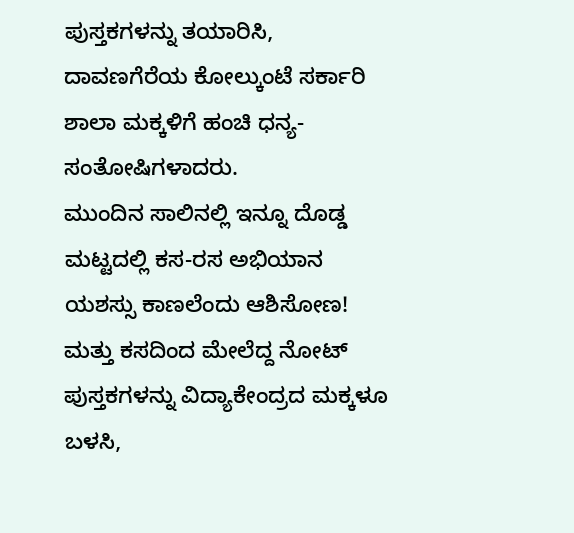ಪುಸ್ತಕಗಳನ್ನು ತಯಾರಿಸಿ, ದಾವಣಗೆರೆಯ ಕೋಲ್ಕುಂಟೆ ಸರ್ಕಾರಿ ಶಾಲಾ ಮಕ್ಕಳಿಗೆ ಹಂಚಿ ಧನ್ಯ-ಸಂತೋಷಿಗಳಾದರು.
ಮುಂದಿನ ಸಾಲಿನಲ್ಲಿ ಇನ್ನೂ ದೊಡ್ಡ ಮಟ್ಟದಲ್ಲಿ ಕಸ-ರಸ ಅಭಿಯಾನ ಯಶಸ್ಸು ಕಾಣಲೆಂದು ಆಶಿಸೋಣ! ಮತ್ತು ಕಸದಿಂದ ಮೇಲೆದ್ದ ನೋಟ್ ಪುಸ್ತಕಗಳನ್ನು ವಿದ್ಯಾಕೇಂದ್ರದ ಮಕ್ಕಳೂ ಬಳಸಿ,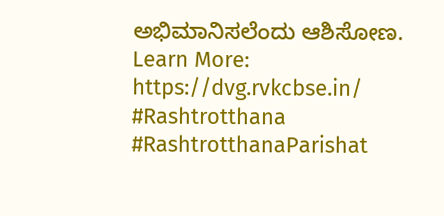ಅಭಿಮಾನಿಸಲೆಂದು ಆಶಿಸೋಣ.
Learn More: https://dvg.rvkcbse.in/
#Rashtrotthana #RashtrotthanaParishat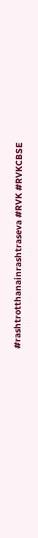#rashtrotthanainrashtraseva #RVK #RVKCBSE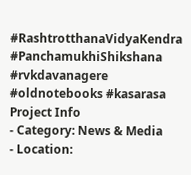#RashtrotthanaVidyaKendra #PanchamukhiShikshana #rvkdavanagere #oldnotebooks #kasarasa
Project Info
- Category: News & Media
- Location: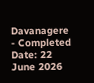Davanagere
- Completed Date: 22 June 2026